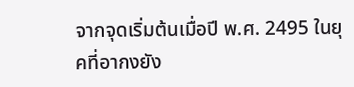จากจุดเริ่มต้นเมื่อปี พ.ศ. 2495 ในยุคที่อากงยัง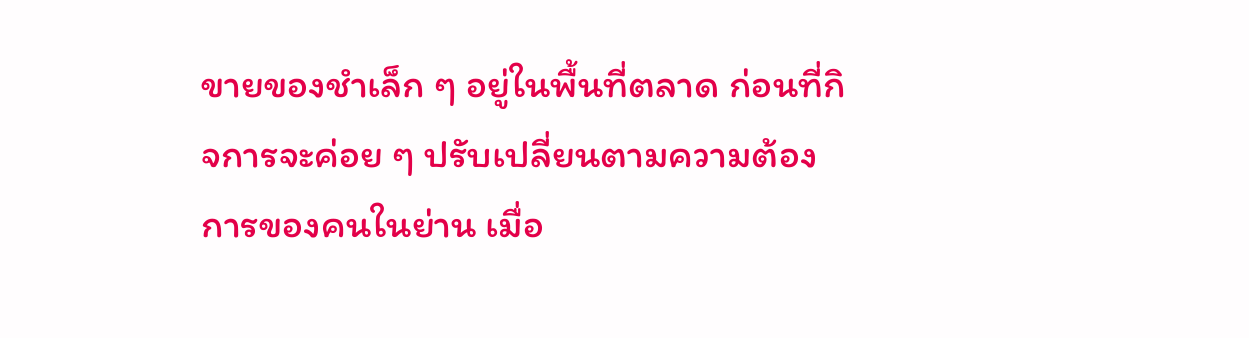ขายของชำเล็ก ๆ อยู่ในพื้นที่ตลาด ก่อนที่กิจการจะค่อย ๆ ปรับเปลี่ยนตามความต้องการของคนในย่าน เมื่อ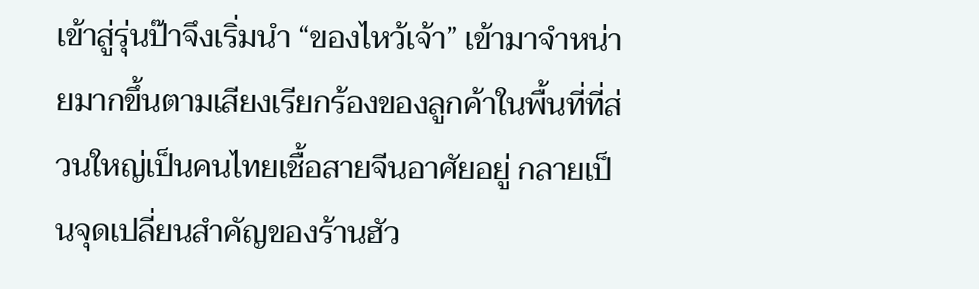เข้าสู่รุ่นป๊าจึงเริ่มนำ “ของไหว้เจ้า” เข้ามาจำหน่ายมากขึ้นตามเสียงเรียกร้องของลูกค้าในพื้นที่ที่ส่วนใหญ่เป็นคนไทยเชื้อสายจีนอาศัยอยู่ กลายเป็นจุดเปลี่ยนสำคัญของร้านฮัว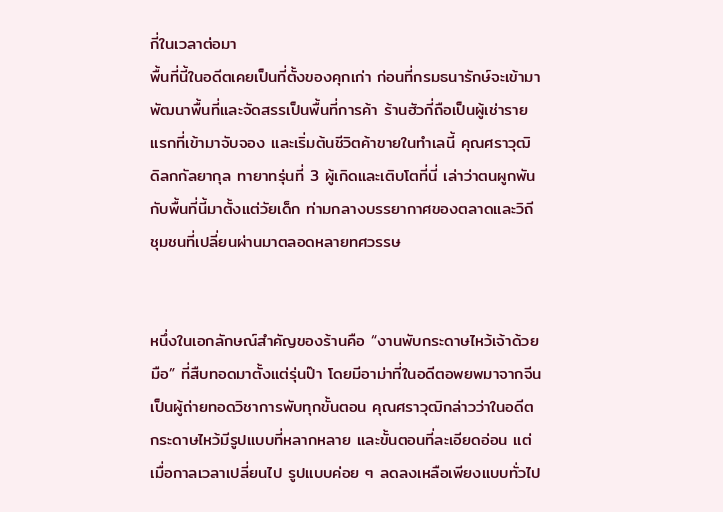กี่ในเวลาต่อมา
พื้นที่นี้ในอดีตเคยเป็นที่ตั้งของคุกเก่า ก่อนที่กรมธนารักษ์จะเข้ามาพัฒนาพื้นที่และจัดสรรเป็นพื้นที่การค้า ร้านฮัวกี่ถือเป็นผู้เช่ารายแรกที่เข้ามาจับจอง และเริ่มต้นชีวิตค้าขายในทำเลนี้ คุณศราวุฒิ ดิลกกัลยากุล ทายาทรุ่นที่ 3 ผู้เกิดและเติบโตที่นี่ เล่าว่าตนผูกพันกับพื้นที่นี้มาตั้งแต่วัยเด็ก ท่ามกลางบรรยากาศของตลาดและวิถีชุมชนที่เปลี่ยนผ่านมาตลอดหลายทศวรรษ


หนึ่งในเอกลักษณ์สำคัญของร้านคือ “งานพับกระดาษไหว้เจ้าด้วยมือ” ที่สืบทอดมาตั้งแต่รุ่นป๊า โดยมีอาม่าที่ในอดีตอพยพมาจากจีนเป็นผู้ถ่ายทอดวิชาการพับทุกขั้นตอน คุณศราวุฒิกล่าวว่าในอดีตกระดาษไหว้มีรูปแบบที่หลากหลาย และขั้นตอนที่ละเอียดอ่อน แต่เมื่อกาลเวลาเปลี่ยนไป รูปแบบค่อย ๆ ลดลงเหลือเพียงแบบทั่วไป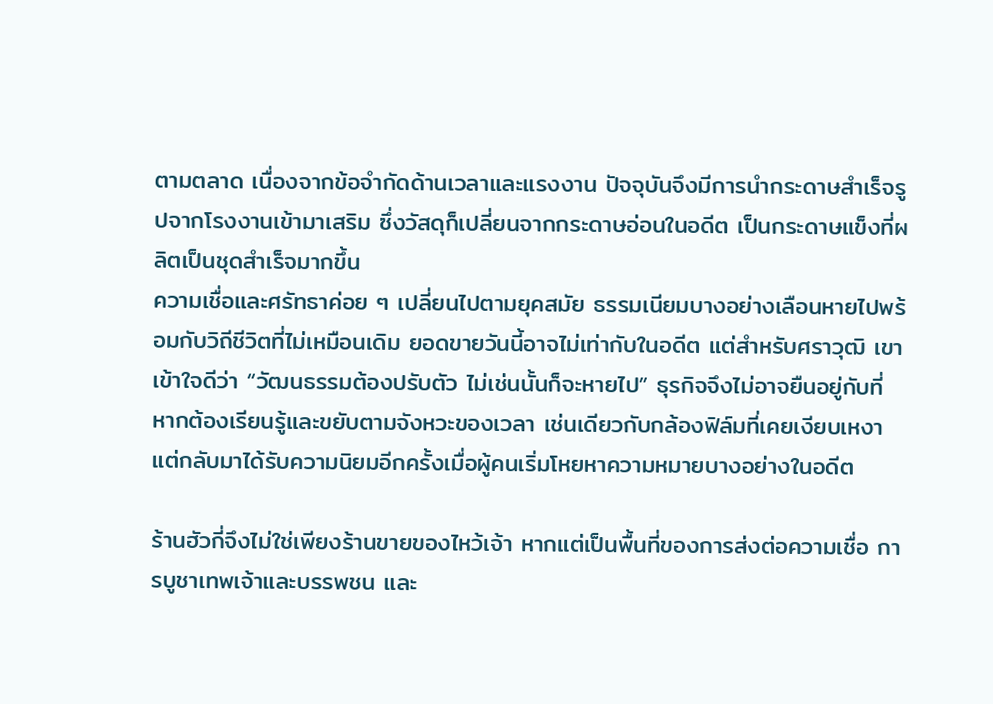ตามตลาด เนื่องจากข้อจำกัดด้านเวลาและแรงงาน ปัจจุบันจึงมีการนำกระดาษสำเร็จรูปจากโรงงานเข้ามาเสริม ซึ่งวัสดุก็เปลี่ยนจากกระดาษอ่อนในอดีต เป็นกระดาษแข็งที่ผลิตเป็นชุดสำเร็จมากขึ้น
ความเชื่อและศรัทธาค่อย ๆ เปลี่ยนไปตามยุคสมัย ธรรมเนียมบางอย่างเลือนหายไปพร้อมกับวิถีชีวิตที่ไม่เหมือนเดิม ยอดขายวันนี้อาจไม่เท่ากับในอดีต แต่สำหรับศราวุฒิ เขาเข้าใจดีว่า “วัฒนธรรมต้องปรับตัว ไม่เช่นนั้นก็จะหายไป” ธุรกิจจึงไม่อาจยืนอยู่กับที่ หากต้องเรียนรู้และขยับตามจังหวะของเวลา เช่นเดียวกับกล้องฟิล์มที่เคยเงียบเหงา แต่กลับมาได้รับความนิยมอีกครั้งเมื่อผู้คนเริ่มโหยหาความหมายบางอย่างในอดีต

ร้านฮัวกี่จึงไม่ใช่เพียงร้านขายของไหว้เจ้า หากแต่เป็นพื้นที่ของการส่งต่อความเชื่อ การบูชาเทพเจ้าและบรรพชน และ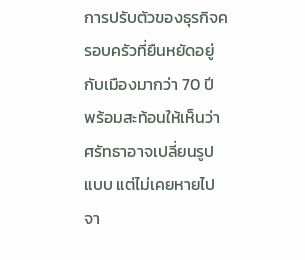การปรับตัวของธุรกิจครอบครัวที่ยืนหยัดอยู่กับเมืองมากว่า 70 ปี พร้อมสะท้อนให้เห็นว่าศรัทธาอาจเปลี่ยนรูปแบบ แต่ไม่เคยหายไปจา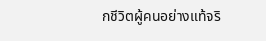กชีวิตผู้คนอย่างแท้จริ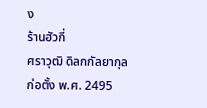ง
ร้านฮัวกี่
ศราวุฒิ ดิลกกัลยากุล
ก่อตั้ง พ.ศ. 2495